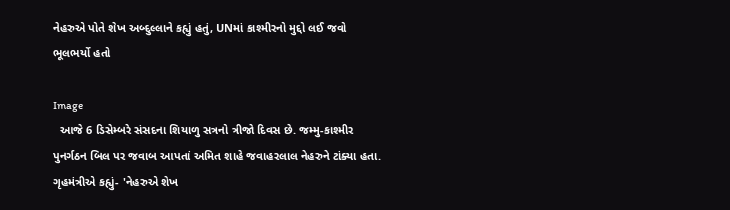નેહરુએ પોતે શેખ અબ્દુલ્લાને કહ્યું હતું, UNમાં કાશ્મીરનો મુદ્દો લઈ જવો ભૂલભર્યો હતો

Image
  આજે 6 ડિસેમ્બરે સંસદના શિયાળુ સત્રનો ત્રીજો દિવસ છે. જમ્મુ-કાશ્મીર પુનર્ગઠન બિલ પર જવાબ આપતાં અમિત શાહે જવાહરલાલ નેહરુને ટાંક્યા હતા. ગૃહમંત્રીએ કહ્યું- 'નેહરુએ શેખ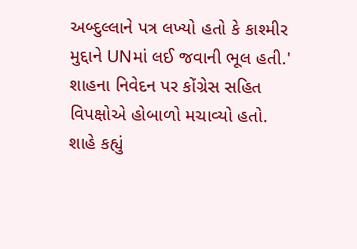અબ્દુલ્લાને પત્ર લખ્યો હતો કે કાશ્મીર મુદ્દાને UNમાં લઈ જવાની ભૂલ હતી.' શાહના નિવેદન પર કોંગ્રેસ સહિત વિપક્ષોએ હોબાળો મચાવ્યો હતો. શાહે કહ્યું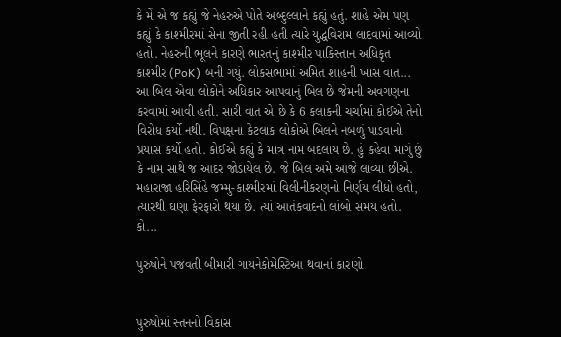કે મેં એ જ કહ્યું જે નેહરુએ પોતે અબ્દુલ્લાને કહ્યું હતું. શાહે એમ પણ કહ્યું કે કાશ્મીરમાં સેના જીતી રહી હતી ત્યારે યુદ્ધવિરામ લાદવામાં આવ્યો હતો. નેહરુની ભૂલને કારણે ભારતનું કાશ્મીર પાકિસ્તાન અધિકૃત કાશ્મીર (PoK) બની ગયું. લોકસભામાં અમિત શાહની ખાસ વાત... આ બિલ એવા લોકોને અધિકાર આપવાનું બિલ છે જેમની અવગણના કરવામાં આવી હતી. સારી વાત એ છે કે 6 કલાકની ચર્ચામાં કોઈએ તેનો વિરોધ કર્યો નથી. વિપક્ષના કેટલાક લોકોએ બિલને નબળું પાડવાનો પ્રયાસ કર્યો હતો. કોઈએ કહ્યું કે માત્ર નામ બદલાય છે. હું કહેવા માગું છું કે નામ સાથે જ આદર જોડાયેલ છે. જે બિલ અમે આજે લાવ્યા છીએ. મહારાજા હરિસિંહે જમ્મુ-કાશ્મીરમાં વિલીનીકરણનો નિર્ણય લીધો હતો, ત્યારથી ઘણા ફેરફારો થયા છે. ત્યાં આતંકવાદનો લાંબો સમય હતો. કો...

પુરુષોને પજવતી બીમારી ગાયનેકોમેસ્ટિઆ થવાનાં કારણો


પુરુષોમાં સ્તનનો વિકાસ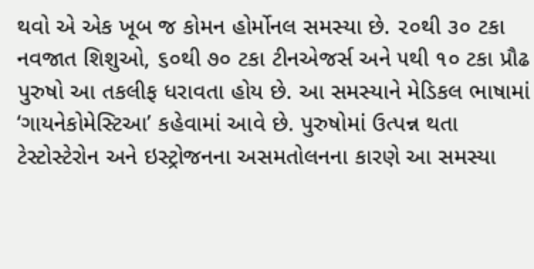થવો એ એક ખૂબ જ કોમન હોર્મોનલ સમસ્યા છે. ૨૦થી ૩૦ ટકા નવજાત શિશુઓ, ૬૦થી ૭૦ ટકા ટીનએજર્સ અને ૫થી ૧૦ ટકા પ્રૌઢ પુરુષો આ તકલીફ ધરાવતા હોય છે. આ સમસ્યાને મેડિકલ ભાષામાં ‘ગાયનેકોમેસ્ટિઆ’ કહેવામાં આવે છે. પુરુષોમાં ઉત્પન્ન થતા ટેસ્ટોસ્ટેરોન અને ઇસ્ટ્રોજનના અસમતોલનના કારણે આ સમસ્યા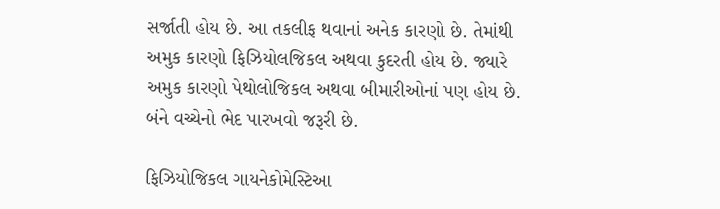સર્જાતી હોય છે. આ તકલીફ થવાનાં અનેક કારણો છે. તેમાંથી અમુક કારણો ફિઝિયોલજિકલ અથવા કુદરતી હોય છે. જ્યારે અમુક કારણો પેથોલોજિકલ અથવા બીમારીઓનાં પણ હોય છે. બંને વચ્ચેનો ભેદ પારખવો જરૂરી છે.

ફિઝિયોજિકલ ગાયનેકોમેસ્ટિઆ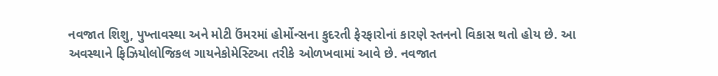નવજાત શિશુ, પુખ્તાવસ્થા અને મોટી ઉંમરમાં હોર્મોન્સના કુદરતી ફેરફારોનાં કારણે સ્તનનો વિકાસ થતો હોય છે. આ અવસ્થાને ફિઝિયોલોજિકલ ગાયનેકોમેસ્ટિઆ તરીકે ઓળખવામાં આવે છે. નવજાત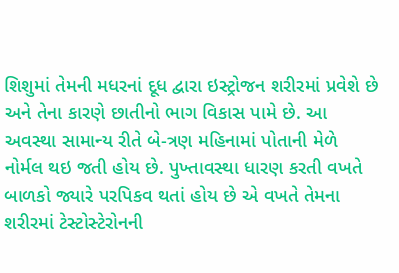શિશુમાં તેમની મધરનાં દૂધ દ્વારા ઇસ્ટ્રોજન શરીરમાં પ્રવેશે છે અને તેના કારણે છાતીનો ભાગ વિકાસ પામે છે. આ અવસ્થા સામાન્ય રીતે બે-ત્રણ મહિનામાં પોતાની મેળે નોર્મલ થઇ જતી હોય છે. પુખ્તાવસ્થા ધારણ કરતી વખતે બાળકો જ્યારે પરપિકવ થતાં હોય છે એ વખતે તેમના શરીરમાં ટેસ્ટોસ્ટેરોનની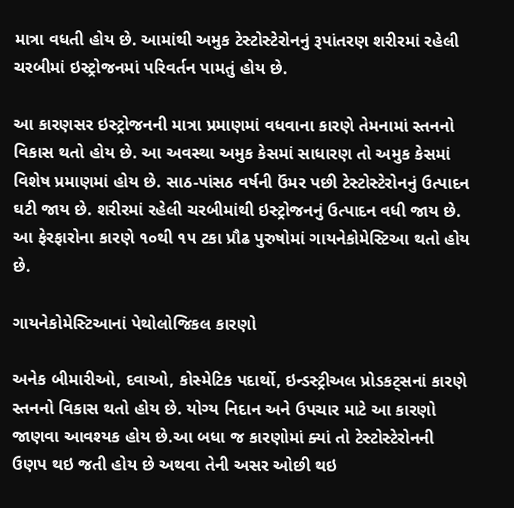માત્રા વધતી હોય છે. આમાંથી અમુક ટેસ્ટોસ્ટેરોનનું રૂપાંતરણ શરીરમાં રહેલી ચરબીમાં ઇસ્ટ્રોજનમાં પરિવર્તન પામતું હોય છે.

આ કારણસર ઇસ્ટ્રોજનની માત્રા પ્રમાણમાં વધવાના કારણે તેમનામાં સ્તનનો વિકાસ થતો હોય છે. આ અવસ્થા અમુક કેસમાં સાધારણ તો અમુક કેસમાં વિશેષ પ્રમાણમાં હોય છે. સાઠ-પાંસઠ વર્ષની ઉંમર પછી ટેસ્ટોસ્ટેરોનનું ઉત્પાદન ઘટી જાય છે. શરીરમાં રહેલી ચરબીમાંથી ઇસ્ટ્રોજનનું ઉત્પાદન વધી જાય છે. આ ફેરફારોના કારણે ૧૦થી ૧૫ ટકા પ્રૌઢ પુરુષોમાં ગાયનેકોમેસ્ટિઆ થતો હોય છે.

ગાયનેકોમેસ્ટિઆનાં પેથોલોજિકલ કારણો

અનેક બીમારીઓ, દવાઓ, કોસ્મેટિક પદાર્થો, ઇન્ડસ્ટ્રીઅલ પ્રોડકટ્સનાં કારણે સ્તનનો વિકાસ થતો હોય છે. યોગ્ય નિદાન અને ઉપચાર માટે આ કારણો જાણવા આવશ્યક હોય છે.આ બધા જ કારણોમાં ક્યાં તો ટેસ્ટોસ્ટેરોનની ઉણપ થઇ જતી હોય છે અથવા તેની અસર ઓછી થઇ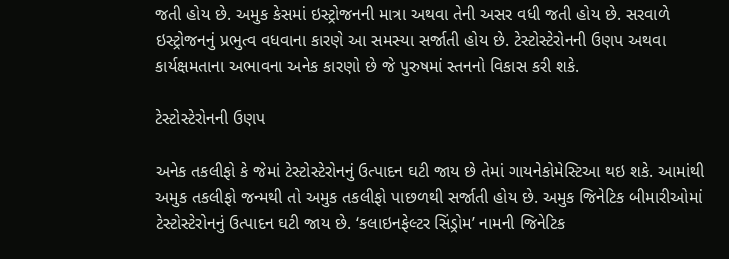જતી હોય છે. અમુક કેસમાં ઇસ્ટ્રોજનની માત્રા અથવા તેની અસર વધી જતી હોય છે. સરવાળે ઇસ્ટ્રોજનનું પ્રભુત્વ વધવાના કારણે આ સમસ્યા સર્જાતી હોય છે. ટેસ્ટોસ્ટેરોનની ઉણપ અથવા કાર્યક્ષમતાના અભાવના અનેક કારણો છે જે પુરુષમાં સ્તનનો વિકાસ કરી શકે.

ટેસ્ટોસ્ટેરોનની ઉણપ

અનેક તકલીફો કે જેમાં ટેસ્ટોસ્ટેરોનનું ઉત્પાદન ઘટી જાય છે તેમાં ગાયનેકોમેસ્ટિઆ થઇ શકે. આમાંથી અમુક તકલીફો જન્મથી તો અમુક તકલીફો પાછળથી સર્જાતી હોય છે. અમુક જિનેટિક બીમારીઓમાં ટેસ્ટોસ્ટેરોનનું ઉત્પાદન ઘટી જાય છે. ‘કલાઇનફેલ્ટર સિંડ્રોમ’ નામની જિનેટિક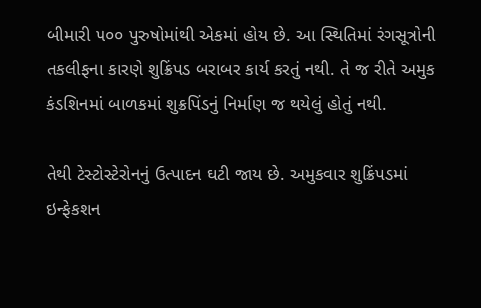બીમારી ૫૦૦ પુરુષોમાંથી એકમાં હોય છે. આ સ્થિતિમાં રંગસૂત્રોની તકલીફના કારણે શુક્રિંપડ બરાબર કાર્ય કરતું નથી. તે જ રીતે અમુક કંડશિનમાં બાળકમાં શુક્રપિંડનું નિર્માણ જ થયેલું હોતું નથી.

તેથી ટેસ્ટોસ્ટેરોનનું ઉત્પાદન ઘટી જાય છે. અમુકવાર શુક્રિંપડમાં ઇન્ફેકશન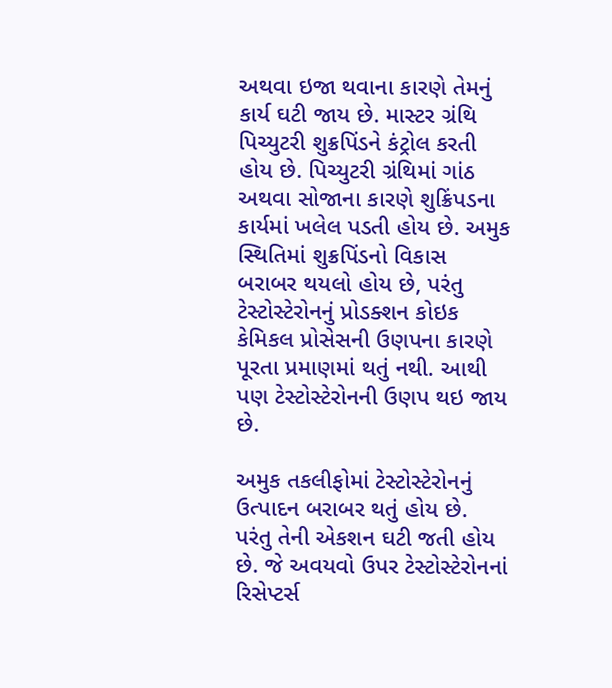અથવા ઇજા થવાના કારણે તેમનું કાર્ય ઘટી જાય છે. માસ્ટર ગ્રંથિ પિચ્યુટરી શુક્રપિંડને કંટ્રોલ કરતી હોય છે. પિચ્યુટરી ગ્રંથિમાં ગાંઠ અથવા સોજાના કારણે શુક્રિંપડના કાર્યમાં ખલેલ પડતી હોય છે. અમુક સ્થિતિમાં શુક્રપિંડનો વિકાસ બરાબર થયલો હોય છે, પરંતુ ટેસ્ટોસ્ટેરોનનું પ્રોડક્શન કોઇક કેમિકલ પ્રોસેસની ઉણપના કારણે પૂરતા પ્રમાણમાં થતું નથી. આથી પણ ટેસ્ટોસ્ટેરોનની ઉણપ થઇ જાય છે.

અમુક તકલીફોમાં ટેસ્ટોસ્ટેરોનનું ઉત્પાદન બરાબર થતું હોય છે. પરંતુ તેની એકશન ઘટી જતી હોય છે. જે અવયવો ઉપર ટેસ્ટોસ્ટેરોનનાં રિસેપ્ટર્સ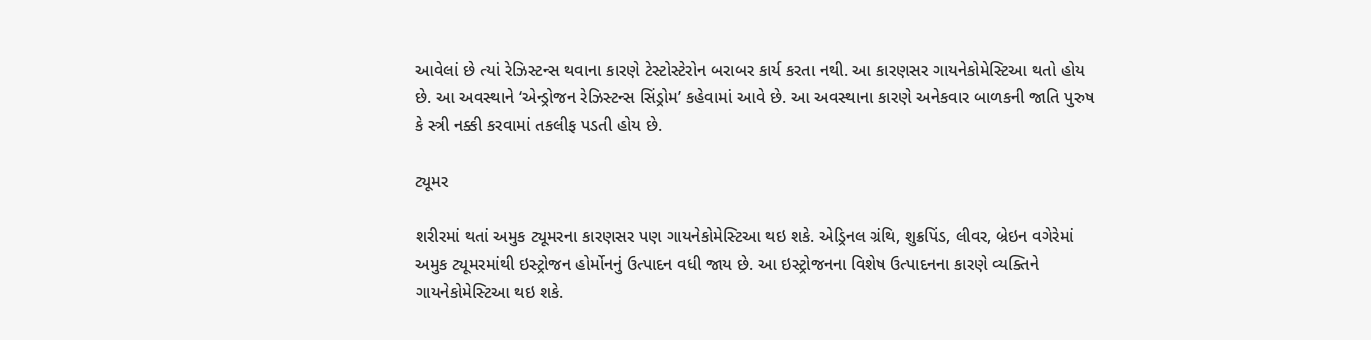આવેલાં છે ત્યાં રેઝિસ્ટન્સ થવાના કારણે ટેસ્ટોસ્ટેરોન બરાબર કાર્ય કરતા નથી. આ કારણસર ગાયનેકોમેસ્ટિઆ થતો હોય છે. આ અવસ્થાને ‘એન્ડ્રોજન રેઝિસ્ટન્સ સિંડ્રોમ’ કહેવામાં આવે છે. આ અવસ્થાના કારણે અનેકવાર બાળકની જાતિ પુરુષ કે સ્ત્રી નક્કી કરવામાં તકલીફ પડતી હોય છે.

ટ્યૂમર

શરીરમાં થતાં અમુક ટ્યૂમરના કારણસર પણ ગાયનેકોમેસ્ટિઆ થઇ શકે. એડ્રિનલ ગ્રંથિ, શુક્રપિંડ, લીવર, બ્રેઇન વગેરેમાં અમુક ટ્યૂમરમાંથી ઇસ્ટ્રોજન હોર્મોનનું ઉત્પાદન વધી જાય છે. આ ઇસ્ટ્રોજનના વિશેષ ઉત્પાદનના કારણે વ્યક્તિને ગાયનેકોમેસ્ટિઆ થઇ શકે.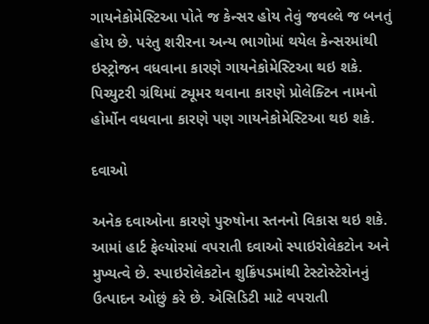ગાયનેકોમેસ્ટિઆ પોતે જ કેન્સર હોય તેવું જવલ્લે જ બનતું હોય છે. પરંતુ શરીરના અન્ય ભાગોમાં થયેલ કેન્સરમાંથી ઇસ્ટ્રોજન વધવાના કારણે ગાયનેકોમેસ્ટિઆ થઇ શકે. પિચ્યુટરી ગ્રંથિમાં ટ્યૂમર થવાના કારણે પ્રોલેક્ટિન નામનો હોર્મોન વધવાના કારણે પણ ગાયનેકોમેસ્ટિઆ થઇ શકે.

દવાઓ

અનેક દવાઓના કારણે પુરુષોના સ્તનનો વિકાસ થઇ શકે. આમાં હાર્ટ ફેલ્યોરમાં વપરાતી દવાઓ સ્પાઇરોલેકટોન અને મુખ્યત્વે છે. સ્પાઇરોલેકટોન શુક્રિંપડમાંથી ટેસ્ટોસ્ટેરોનનું ઉત્પાદન ઓછું કરે છે. એસિડિટી માટે વપરાતી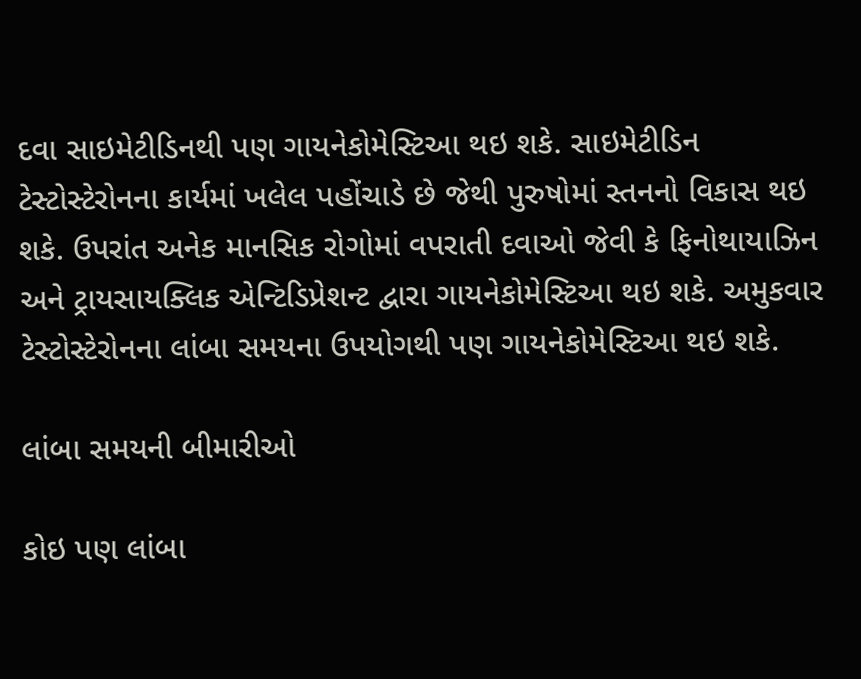દવા સાઇમેટીડિનથી પણ ગાયનેકોમેસ્ટિઆ થઇ શકે. સાઇમેટીડિન ટેસ્ટોસ્ટેરોનના કાર્યમાં ખલેલ પહોંચાડે છે જેથી પુરુષોમાં સ્તનનો વિકાસ થઇ શકે. ઉપરાંત અનેક માનસિક રોગોમાં વપરાતી દવાઓ જેવી કે ફિનોથાયાઝિન અને ટ્રાયસાયક્લિક એન્ટિડિપ્રેશન્ટ દ્વારા ગાયનેકોમેસ્ટિઆ થઇ શકે. અમુકવાર ટેસ્ટોસ્ટેરોનના લાંબા સમયના ઉપયોગથી પણ ગાયનેકોમેસ્ટિઆ થઇ શકે.

લાંબા સમયની બીમારીઓ

કોઇ પણ લાંબા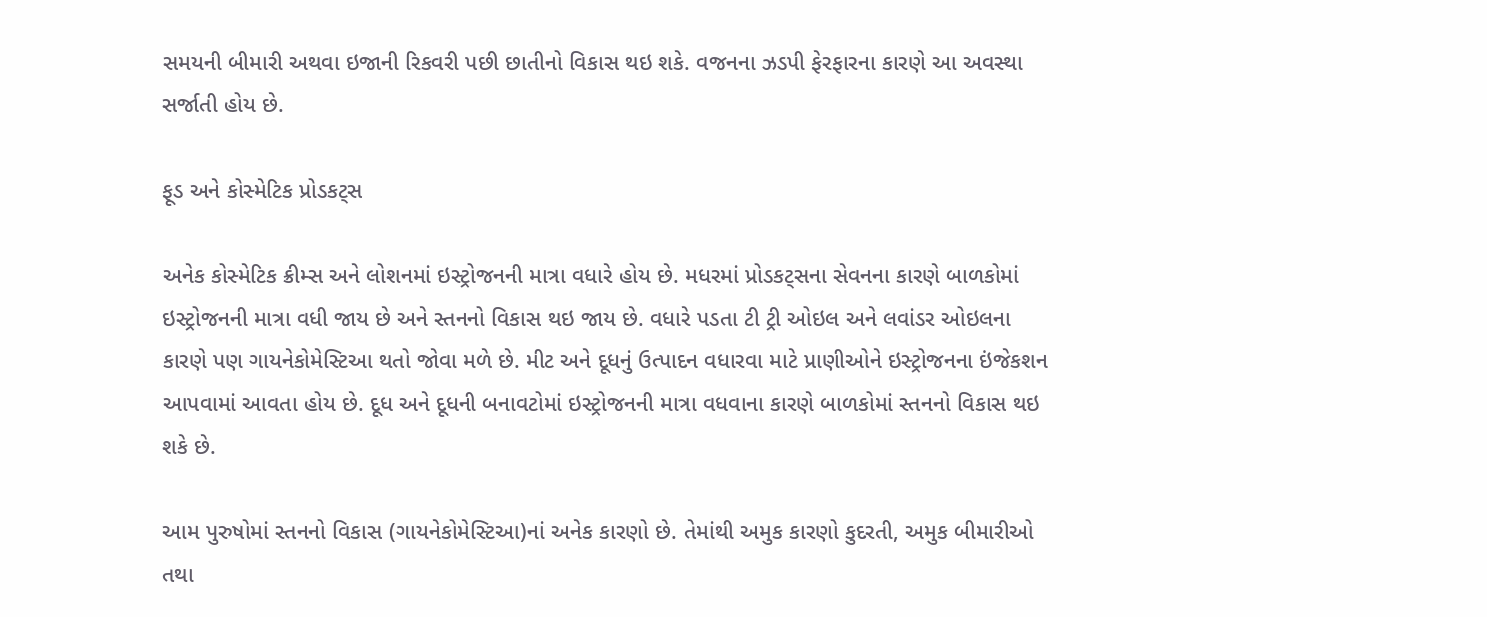સમયની બીમારી અથવા ઇજાની રિકવરી પછી છાતીનો વિકાસ થઇ શકે. વજનના ઝડપી ફેરફારના કારણે આ અવસ્થા સર્જાતી હોય છે.

ફૂડ અને કોસ્મેટિક પ્રોડકટ્સ

અનેક કોસ્મેટિક ક્રીમ્સ અને લોશનમાં ઇસ્ટ્રોજનની માત્રા વધારે હોય છે. મધરમાં પ્રોડકટ્સના સેવનના કારણે બાળકોમાં ઇસ્ટ્રોજનની માત્રા વધી જાય છે અને સ્તનનો વિકાસ થઇ જાય છે. વધારે પડતા ટી ટ્રી ઓઇલ અને લવાંડર ઓઇલના કારણે પણ ગાયનેકોમેસ્ટિઆ થતો જોવા મળે છે. મીટ અને દૂધનું ઉત્પાદન વધારવા માટે પ્રાણીઓને ઇસ્ટ્રોજનના ઇંજેકશન આપવામાં આવતા હોય છે. દૂધ અને દૂધની બનાવટોમાં ઇસ્ટ્રોજનની માત્રા વધવાના કારણે બાળકોમાં સ્તનનો વિકાસ થઇ શકે છે.

આમ પુરુષોમાં સ્તનનો વિકાસ (ગાયનેકોમેસ્ટિઆ)નાં અનેક કારણો છે. તેમાંથી અમુક કારણો કુદરતી, અમુક બીમારીઓ તથા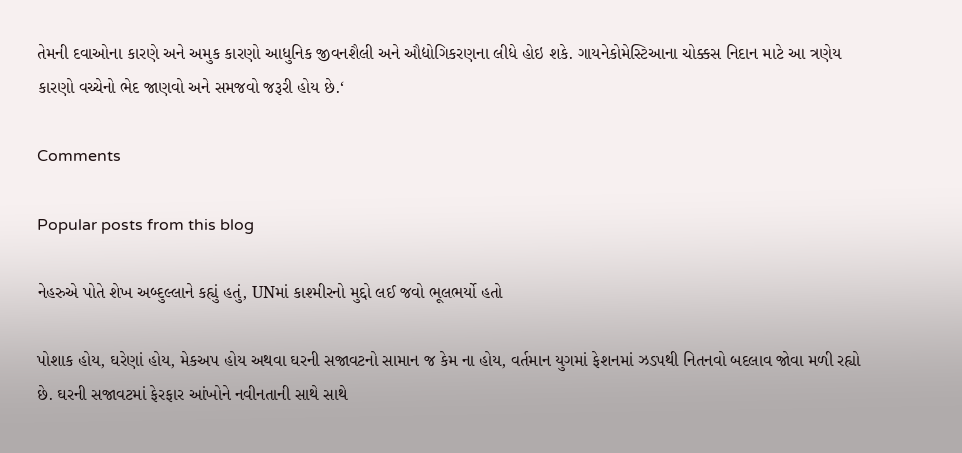તેમની દવાઓના કારણે અને અમુક કારણો આધુનિક જીવનશૈલી અને ઔદ્યોગિકરણના લીધે હોઇ શકે. ગાયનેકોમેસ્ટિઆના ચોક્કસ નિદાન માટે આ ત્રણેય કારણો વચ્ચેનો ભેદ જાણવો અને સમજવો જરૂરી હોય છે.‘

Comments

Popular posts from this blog

નેહરુએ પોતે શેખ અબ્દુલ્લાને કહ્યું હતું, UNમાં કાશ્મીરનો મુદ્દો લઈ જવો ભૂલભર્યો હતો

પોશાક હોય, ઘરેણાં હોય, મેકઅપ હોય અથવા ઘરની સજાવટનો સામાન જ કેમ ના હોય, વર્તમાન યુગમાં ફેશનમાં ઝડપથી નિતનવો બદલાવ જોવા મળી રહ્યો છે. ઘરની સજાવટમાં ફેરફાર આંખોને નવીનતાની સાથે સાથે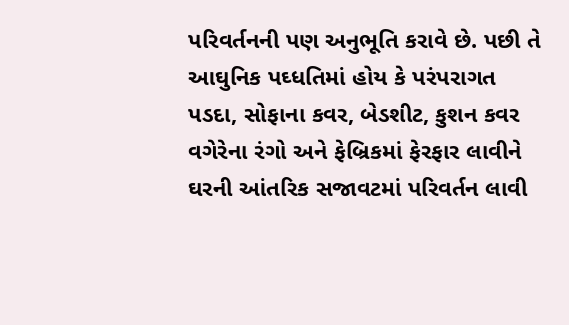પરિવર્તનની પણ અનુભૂતિ કરાવે છે. પછી તે આઘુનિક પઘ્ધતિમાં હોય કે પરંપરાગત પડદા, સોફાના કવર, બેડશીટ, કુશન કવર વગેરેના રંગો અને ફેબ્રિકમાં ફેરફાર લાવીને ઘરની આંતરિક સજાવટમાં પરિવર્તન લાવી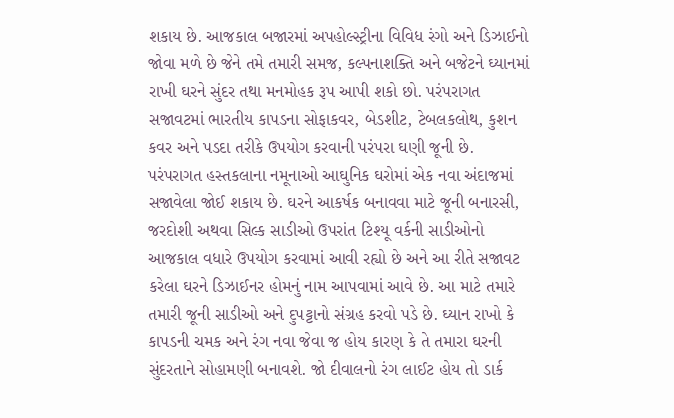શકાય છે. આજકાલ બજારમાં અપહોલ્સ્ટ્રીના વિવિધ રંગો અને ડિઝાઈનો જોવા મળે છે જેને તમે તમારી સમજ, કલ્પનાશક્તિ અને બજેટને ઘ્યાનમાં રાખી ઘરને સુંદર તથા મનમોહક રૂપ આપી શકો છો. પરંપરાગત સજાવટમાં ભારતીય કાપડના સોફાકવર, બેડશીટ, ટેબલકલોથ, કુશન કવર અને પડદા તરીકે ઉપયોગ કરવાની પરંપરા ઘણી જૂની છે. પરંપરાગત હસ્તકલાના નમૂનાઓ આઘુનિક ઘરોમાં એક નવા અંદાજમાં સજાવેલા જોઈ શકાય છે. ઘરને આકર્ષક બનાવવા માટે જૂની બનારસી, જરદોશી અથવા સિલ્ક સાડીઓ ઉપરાંત ટિશ્યૂ વર્કની સાડીઓનો આજકાલ વધારે ઉપયોગ કરવામાં આવી રહ્યો છે અને આ રીતે સજાવટ કરેલા ઘરને ડિઝાઈનર હોમનું નામ આપવામાં આવે છે. આ માટે તમારે તમારી જૂની સાડીઓ અને દુપટ્ટાનો સંગ્રહ કરવો પડે છે. ઘ્યાન રાખો કે કાપડની ચમક અને રંગ નવા જેવા જ હોય કારણ કે તે તમારા ઘરની સુંદરતાને સોહામણી બનાવશે. જો દીવાલનો રંગ લાઈટ હોય તો ડાર્ક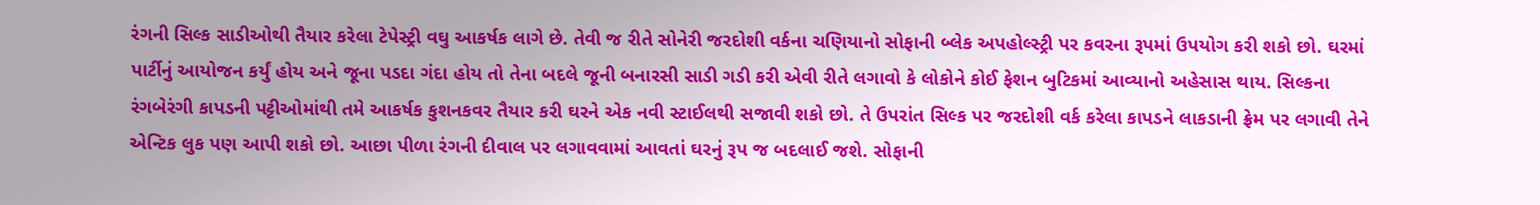રંગની સિલ્ક સાડીઓથી તૈયાર કરેલા ટેપેસ્ટ્રી વઘુ આકર્ષક લાગે છે. તેવી જ રીતે સોનેરી જરદોશી વર્કના ચણિયાનો સોફાની બ્લેક અપહોલ્સ્ટ્રી પર કવરના રૂપમાં ઉપયોગ કરી શકો છો. ઘરમાં પાર્ટીનું આયોજન કર્યું હોય અને જૂના પડદા ગંદા હોય તો તેના બદલે જૂની બનારસી સાડી ગડી કરી એવી રીતે લગાવો કે લોકોને કોઈ ફેશન બુટિકમાં આવ્યાનો અહેસાસ થાય. સિલ્કના રંગબેરંગી કાપડની પટ્ટીઓમાંથી તમે આકર્ષક કુશનકવર તૈયાર કરી ઘરને એક નવી સ્ટાઈલથી સજાવી શકો છો. તે ઉપરાંત સિલ્ક પર જરદોશી વર્ક કરેલા કાપડને લાકડાની ફ્રેમ પર લગાવી તેને એન્ટિક લુક પણ આપી શકો છો. આછા પીળા રંગની દીવાલ પર લગાવવામાં આવતાં ઘરનું રૂપ જ બદલાઈ જશે. સોફાની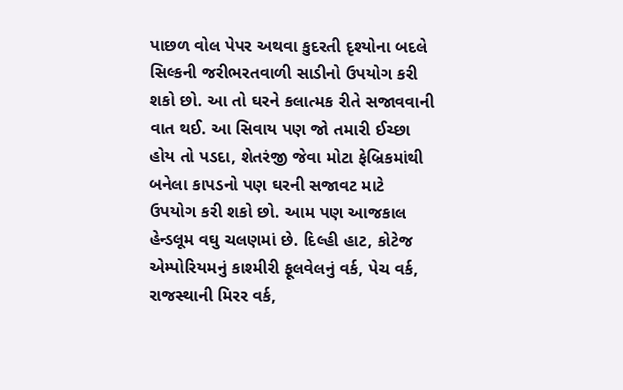પાછળ વોલ પેપર અથવા કુદરતી દૃશ્યોના બદલે સિલ્કની જરીભરતવાળી સાડીનો ઉપયોગ કરી શકો છો. આ તો ઘરને કલાત્મક રીતે સજાવવાની વાત થઈ. આ સિવાય પણ જો તમારી ઈચ્છા હોય તો પડદા, શેતરંજી જેવા મોટા ફેબ્રિકમાંથી બનેલા કાપડનો પણ ઘરની સજાવટ માટે ઉપયોગ કરી શકો છો. આમ પણ આજકાલ હેન્ડલૂમ વઘુ ચલણમાં છે. દિલ્હી હાટ, કોટેજ એમ્પોરિયમનું કાશ્મીરી ફૂલવેલનું વર્ક, પેચ વર્ક, રાજસ્થાની મિરર વર્ક,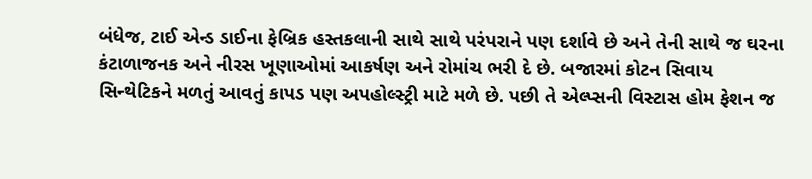બંધેજ, ટાઈ એન્ડ ડાઈના ફેબ્રિક હસ્તકલાની સાથે સાથે પરંપરાને પણ દર્શાવે છે અને તેની સાથે જ ઘરના કંટાળાજનક અને નીરસ ખૂણાઓમાં આકર્ષણ અને રોમાંચ ભરી દે છે. બજારમાં કોટન સિવાય સિન્થેટિકને મળતું આવતું કાપડ પણ અપહોલ્સ્ટ્રી માટે મળે છે. પછી તે એલ્પ્સની વિસ્ટાસ હોમ ફેશન જ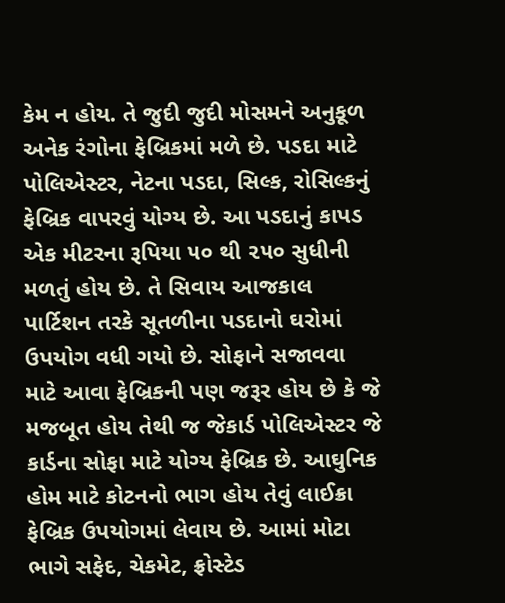કેમ ન હોય. તે જુદી જુદી મોસમને અનુકૂળ અનેક રંગોના ફેબ્રિકમાં મળે છે. પડદા માટે પોલિએસ્ટર, નેટના પડદા, સિલ્ક, રોસિલ્કનું ફેબ્રિક વાપરવું યોગ્ય છે. આ પડદાનું કાપડ એક મીટરના રૂપિયા ૫૦ થી ૨૫૦ સુધીની મળતું હોય છે. તે સિવાય આજકાલ પાર્ટિશન તરકે સૂતળીના પડદાનો ઘરોમાં ઉપયોગ વધી ગયો છે. સોફાને સજાવવા માટે આવા ફેબ્રિકની પણ જરૂર હોય છે કે જે મજબૂત હોય તેથી જ જેકાર્ડ પોલિએસ્ટર જે કાર્ડના સોફા માટે યોગ્ય ફેબ્રિક છે. આઘુનિક હોમ માટે કોટનનો ભાગ હોય તેવું લાઈક્રા ફેબ્રિક ઉપયોગમાં લેવાય છે. આમાં મોટા ભાગે સફેદ, ચેકમેટ, ફ્રોસ્ટેડ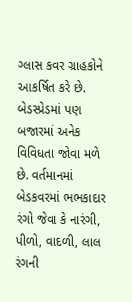ગ્લાસ કવર ગ્રાહકોને આકર્ષિત કરે છે. બેડસ્પ્રેડમાં પણ બજારમાં અનેક વિવિધતા જોવા મળે છે. વર્તમાનમાં બેડકવરમાં ભભકાદાર રંગો જેવા કે નારંગી, પીળો, વાદળી, લાલ રંગની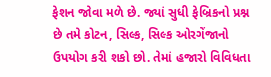ફેશન જોવા મળે છે. જ્યાં સુધી ફેબ્રિકનો પ્રશ્ન છે તમે કોટન, સિલ્ક, સિલ્ક ઓરગેંજાનો ઉપયોગ કરી શકો છો. તેમાં હજારો વિવિધતા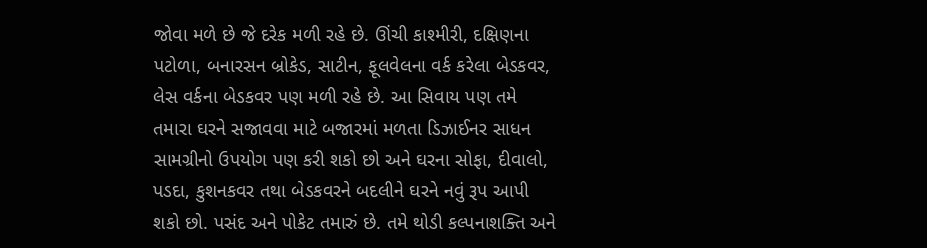જોવા મળે છે જે દરેક મળી રહે છે. ઊંચી કાશ્મીરી, દક્ષિણના પટોળા, બનારસન બ્રોકેડ, સાટીન, ફૂલવેલના વર્ક કરેલા બેડકવર, લેસ વર્કના બેડકવર પણ મળી રહે છે. આ સિવાય પણ તમે તમારા ઘરને સજાવવા માટે બજારમાં મળતા ડિઝાઈનર સાધન સામગ્રીનો ઉપયોગ પણ કરી શકો છો અને ઘરના સોફા, દીવાલો, પડદા, કુશનકવર તથા બેડકવરને બદલીને ઘરને નવું રૂપ આપી શકો છો. પસંદ અને પોકેટ તમારું છે. તમે થોડી કલ્પનાશક્તિ અને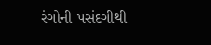રંગોની પસંદગીથી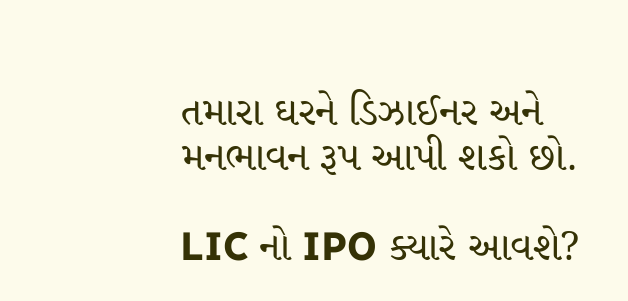તમારા ઘરને ડિઝાઈનર અને મનભાવન રૂપ આપી શકો છો.

LIC નો IPO ક્યારે આવશે?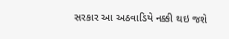સરકાર આ અઠવાડિયે નક્કી થઇ જશે